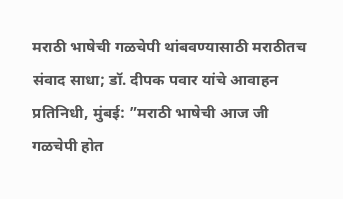मराठी भाषेची गळचेपी थांबवण्यासाठी मराठीतच संवाद साधा; डॉ. दीपक पवार यांचे आवाहन
प्रतिनिधी, मुंबई: ”मराठी भाषेची आज जी गळचेपी होत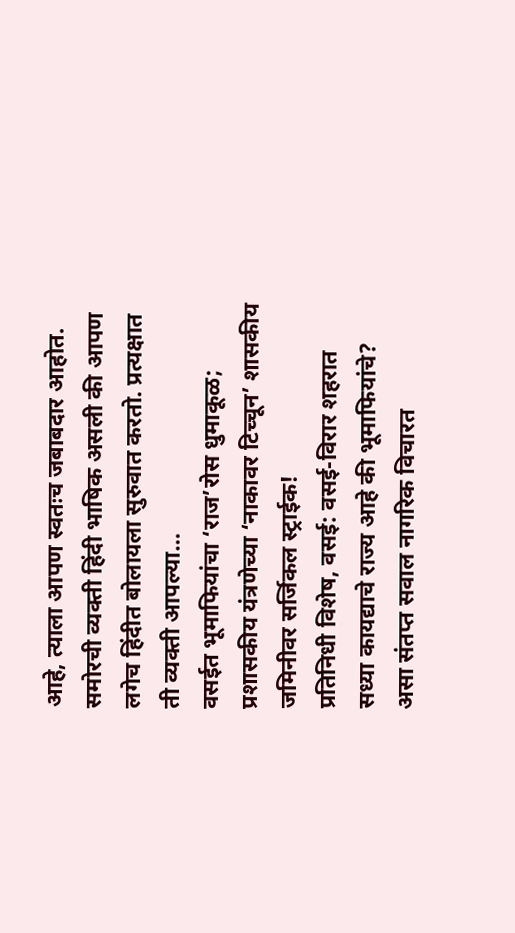आहे, त्याला आपण स्वतःच जबाबदार आहोत. समोरची व्यक्ती हिंदी भाषिक असली की आपण लगेच हिंदीत बोलायला सुरुवात करतो. प्रत्यक्षात ती व्यक्ती आपल्या…
वसईत भूमाफियांचा ‘राज’रोस धुमाकूळ; प्रशासकीय यंत्रणेच्या ‘नाकावर टिच्चून’ शासकीय जमिनीवर सर्जिकल स्ट्राईक!
प्रतिनिधी विशेष, वसई: वसई-विरार शहरात सध्या कायद्याचे राज्य आहे की भूमाफियांचे? असा संतप्त सवाल नागरिक विचारत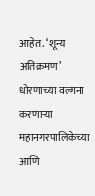आहेत. ‘शून्य अतिक्रमण’ धोरणाच्या वल्गना करणाऱ्या महानगरपालिकेच्या आणि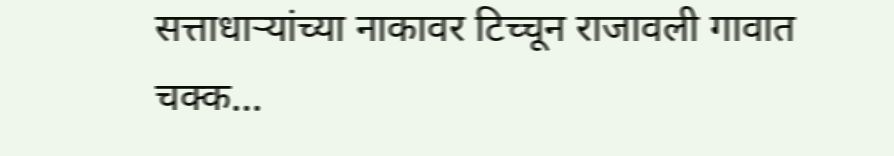सत्ताधाऱ्यांच्या नाकावर टिच्चून राजावली गावात चक्क…